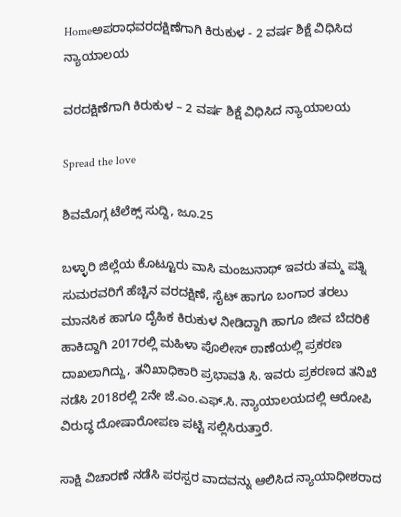Homeಅಪರಾಧವರದಕ್ಷಿಣೆಗಾಗಿ ಕಿರುಕುಳ - 2 ವರ್ಷ ಶಿಕ್ಷೆ ವಿಧಿಸಿದ ನ್ಯಾಯಾಲಯ

ವರದಕ್ಷಿಣೆಗಾಗಿ ಕಿರುಕುಳ – 2 ವರ್ಷ ಶಿಕ್ಷೆ ವಿಧಿಸಿದ ನ್ಯಾಯಾಲಯ

Spread the love

ಶಿವಮೊಗ್ಗ ಟೆಲೆಕ್ಸ್ ಸುದ್ದಿ, ಜೂ.25

ಬಳ್ಳಾರಿ ಜಿಲ್ಲೆಯ ಕೊಟ್ಟೂರು ವಾಸಿ ಮಂಜುನಾಥ್ ಇವರು ತಮ್ಮ ಪತ್ನಿ ಸುಮರವರಿಗೆ ಹೆಚ್ಚಿನ ವರದಕ್ಷಿಣೆ, ಸೈಟ್ ಹಾಗೂ ಬಂಗಾರ ತರಲು ಮಾನಸಿಕ ಹಾಗೂ ದೈಹಿಕ ಕಿರುಕುಳ ನೀಡಿದ್ದಾಗಿ ಹಾಗೂ ಜೀವ ಬೆದರಿಕೆ ಹಾಕಿದ್ದಾಗಿ 2017ರಲ್ಲಿ ಮಹಿಳಾ ಪೊಲೀಸ್ ಠಾಣೆಯಲ್ಲಿ ಪ್ರಕರಣ ದಾಖಲಾಗಿದ್ದು, ತನಿಖಾಧಿಕಾರಿ ಪ್ರಭಾವತಿ ಸಿ. ಇವರು ಪ್ರಕರಣದ ತನಿಖೆ ನಡೆಸಿ 2018ರಲ್ಲಿ 2ನೇ ಜೆ.ಎಂ.ಎಫ್.ಸಿ. ನ್ಯಾಯಾಲಯದಲ್ಲಿ ಆರೋಪಿ ವಿರುದ್ಧ ದೋಷಾರೋಪಣ ಪಟ್ಟಿ ಸಲ್ಲಿಸಿರುತ್ತಾರೆ.

ಸಾಕ್ಷಿ ವಿಚಾರಣೆ ನಡೆಸಿ ಪರಸ್ಪರ ವಾದವನ್ನು ಆಲಿಸಿದ ನ್ಯಾಯಾಧೀಶರಾದ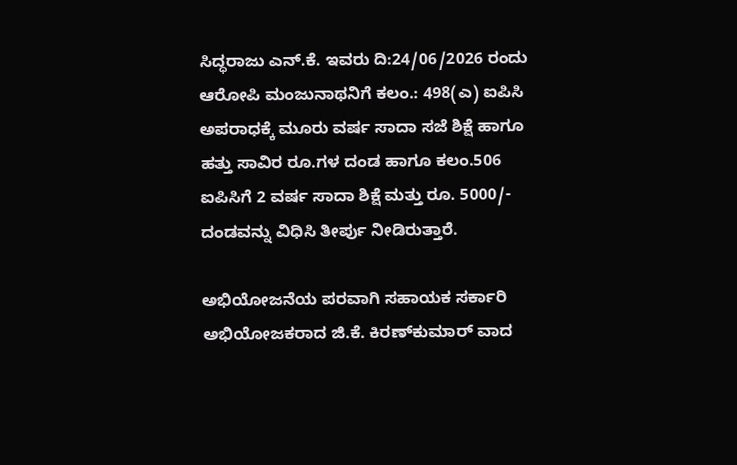ಸಿದ್ಧರಾಜು ಎನ್.ಕೆ. ಇವರು ದಿ:24/06/2026 ರಂದು ಆರೋಪಿ ಮಂಜುನಾಥನಿಗೆ ಕಲಂ.: 498(ಎ) ಐಪಿಸಿ ಅಪರಾಧಕ್ಕೆ ಮೂರು ವರ್ಷ ಸಾದಾ ಸಜೆ ಶಿಕ್ಷೆ ಹಾಗೂ ಹತ್ತು ಸಾವಿರ ರೂ.ಗಳ ದಂಡ ಹಾಗೂ ಕಲಂ.506 ಐಪಿಸಿಗೆ 2 ವರ್ಷ ಸಾದಾ ಶಿಕ್ಷೆ ಮತ್ತು ರೂ. 5000/- ದಂಡವನ್ನು ವಿಧಿಸಿ ತೀರ್ಪು ನೀಡಿರುತ್ತಾರೆ.

ಅಭಿಯೋಜನೆಯ ಪರವಾಗಿ ಸಹಾಯಕ ಸರ್ಕಾರಿ ಅಭಿಯೋಜಕರಾದ ಜಿ.ಕೆ. ಕಿರಣ್‌ಕುಮಾರ್ ವಾದ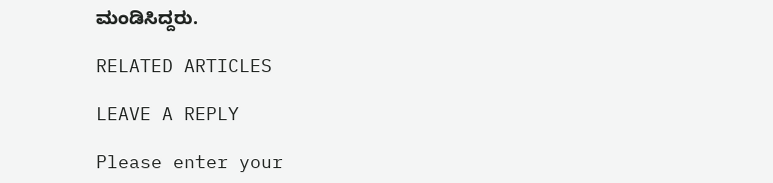ಮಂಡಿಸಿದ್ದರು.

RELATED ARTICLES

LEAVE A REPLY

Please enter your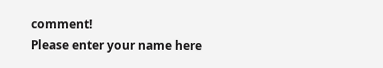comment!
Please enter your name here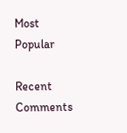Most Popular

Recent Comments